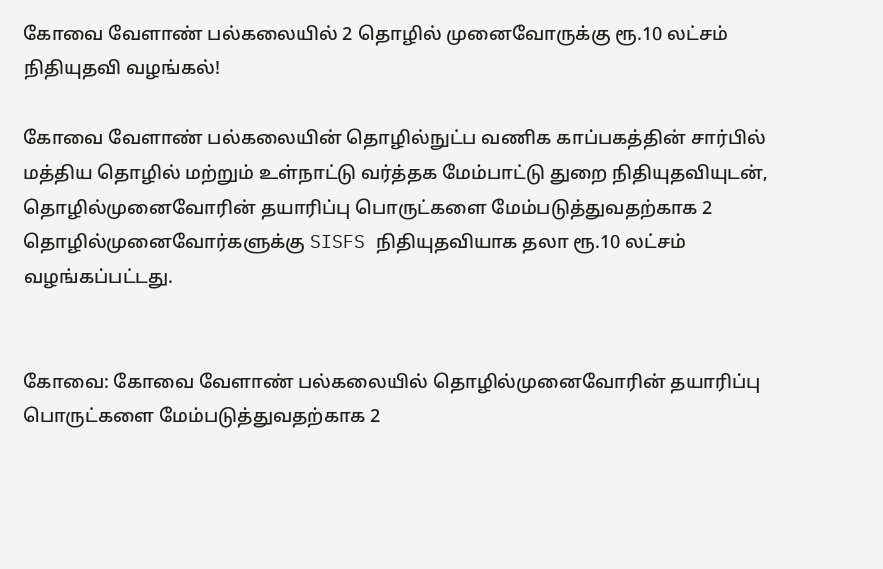கோவை வேளாண் பல்கலையில் 2 தொழில் முனைவோருக்கு ரூ.10 லட்சம் நிதியுதவி வழங்கல்!

கோவை வேளாண் பல்கலையின் தொழில்நுட்ப வணிக காப்பகத்தின் சார்பில் மத்திய தொழில்‌ மற்றும்‌ உள்நாட்டு வர்த்தக மேம்பாட்டு துறை‌ நிதியுதவியுடன், தொழில்முனைவோரின் தயாரிப்பு பொருட்களை மேம்படுத்துவதற்காக 2 தொழில்முனைவோர்களுக்கு SISFS நிதியுதவியாக தலா ரூ.10 லட்சம் வழங்கப்பட்டது.


கோவை: கோவை வேளாண் பல்கலையில் தொழில்முனைவோரின் தயாரிப்பு பொருட்களை மேம்படுத்துவதற்காக 2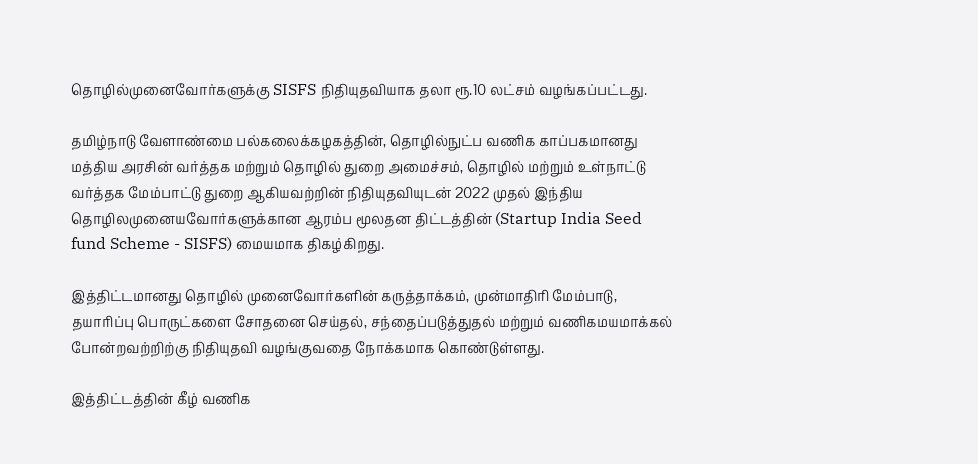தொழில்முனைவோர்களுக்கு SISFS நிதியுதவியாக தலா ரூ.10 லட்சம் வழங்கப்பட்டது.

தமிழ்நாடு வேளாண்மை பல்கலைக்கழகத்தின்‌, தொழில்நுட்ப வணிக காப்பகமானது மத்திய அரசின்‌ வர்த்தக மற்றும்‌ தொழில் துறை அமைச்சம்‌, தொழில்‌ மற்றும்‌ உள்நாட்டு வர்த்தக மேம்பாட்டு துறை ஆகியவற்றின்‌ நிதியுதவியுடன்‌ 2022 முதல்‌ இந்திய தொழிலமுனையவோர்களுக்கான ஆரம்ப மூலதன திட்டத்தின்‌ (Startup India Seed fund Scheme - SISFS) மையமாக திகழ்கிறது.

இத்திட்டமானது தொழில்‌ முனைவோர்களின் கருத்தாக்கம், முன்மாதிரி மேம்பாடு, தயாரிப்பு பொருட்களை சோதனை செய்தல், சந்தைப்படுத்துதல்‌ மற்றும்‌ வணிகமயமாக்கல்‌ போன்றவற்றிற்கு நிதியுதவி வழங்குவதை நோக்கமாக கொண்டுள்ளது.

இத்திட்டத்தின்‌ கீழ்‌ வணிக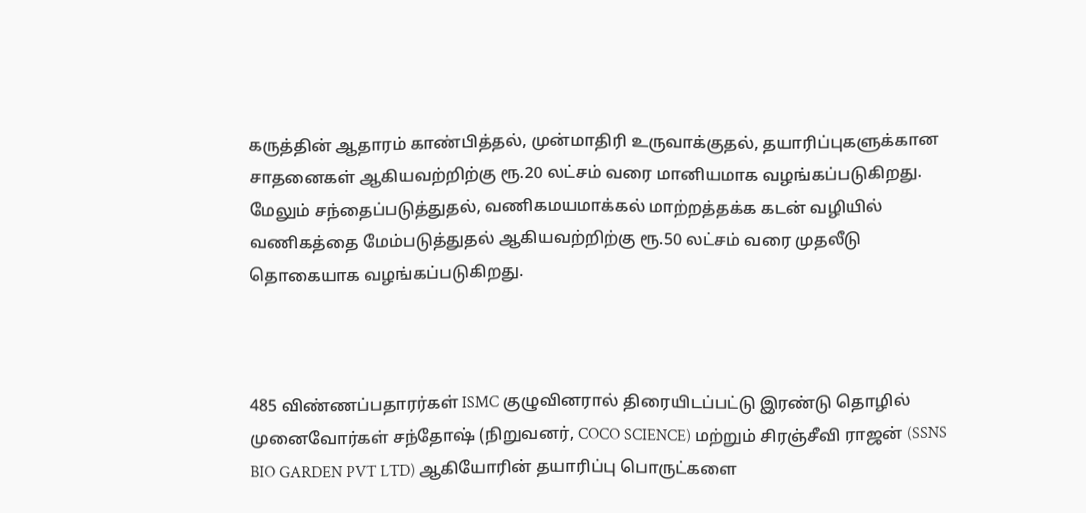கருத்தின்‌ ஆதாரம்‌ காண்பித்தல், முன்மாதிரி உருவாக்குதல்‌, தயாரிப்புகளுக்கான சாதனைகள்‌ ஆகியவற்றிற்கு ரூ.20 லட்சம்‌ வரை மானியமாக வழங்கப்படுகிறது. மேலும்‌ சந்தைப்படுத்துதல்‌, வணிகமயமாக்கல்‌ மாற்றத்தக்க கடன்‌ வழியில்‌ வணிகத்தை மேம்படுத்துதல்‌ ஆகியவற்றிற்கு ரூ.50 லட்சம்‌ வரை முதலீடு தொகையாக வழங்கப்படுகிறது.



485 விண்ணப்பதாரர்கள்‌ ISMC குழுவினரால்‌ திரையிடப்பட்டு இரண்டு தொழில்‌ முனைவோர்கள்‌ சந்தோஷ்‌ (நிறுவனர்‌, COCO SCIENCE) மற்றும்‌ சிரஞ்சீவி ராஜன்‌ (SSNS BIO GARDEN PVT LTD) ஆகியோரின் தயாரிப்பு பொருட்களை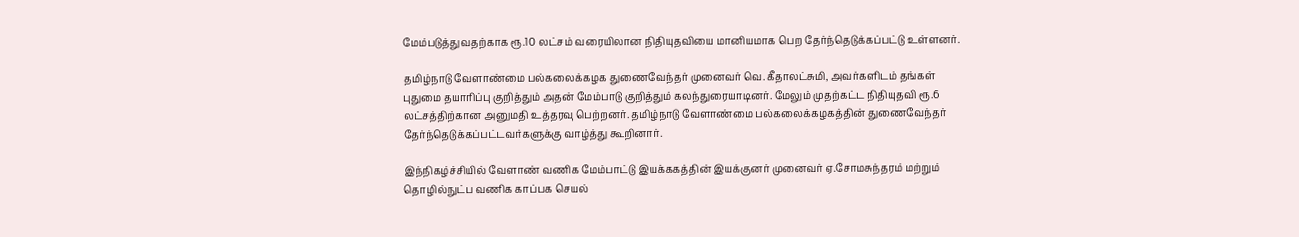மேம்படுத்துவதற்காக ரூ.10 லட்சம்‌ வரையிலான நிதியுதவியை மானியமாக பெற தேர்ந்தெடுக்கப்பட்டு உள்ளனர்‌.

தமிழ்நாடு வேளாண்மை பல்கலைக்கழக துணைவேந்தர்‌ முனைவர்‌ வெ.கீதாலட்சுமி, அவர்களிடம் தங்கள்‌ புதுமை தயாரிப்பு குறித்தும்‌ அதன்‌ மேம்பாடு குறித்தும்‌ கலந்துரையாடினர்‌. மேலும்‌ முதற்‌கட்ட நிதியுதவி ரூ.6 லட்சத்திற்கான அனுமதி உத்தரவு பெற்றனர்‌. தமிழ்நாடு வேளாண்மை‌ பல்கலைக்கழகத்தின்‌ துணைவேந்தர்‌ தேர்ந்தெடுக்கப்பட்டவர்களுக்கு வாழ்த்து கூறினார்‌.

இந்நிகழ்ச்சியில்‌ வேளாண்‌ வணிக மேம்பாட்டு இயக்ககத்தின்‌ இயக்குனர்‌ முனைவர்‌ ஏ.சோமசுந்தரம்‌ மற்றும்‌ தொழில்நுட்ப வணிக காப்பக செயல்‌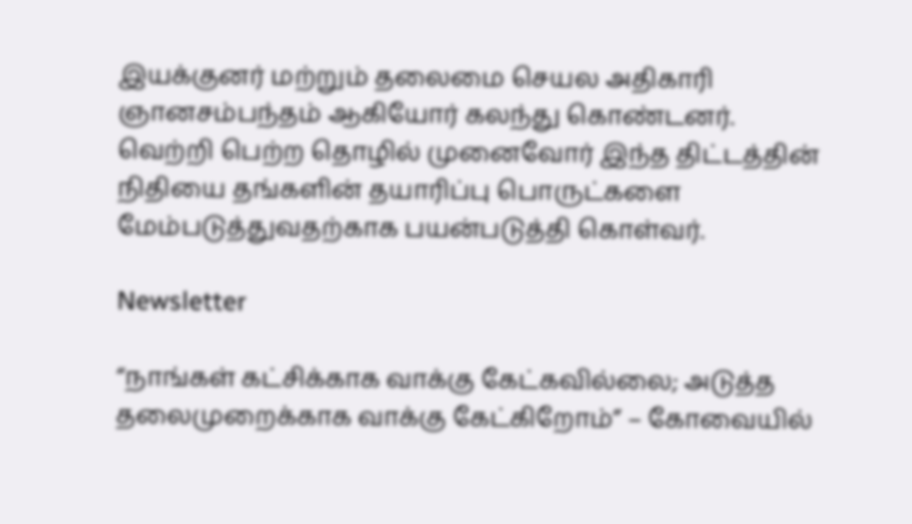இயக்குனர்‌ மற்றும்‌ தலைமை செயல அதிகாரி ஞானசம்பந்தம்‌ ஆகியோர் கலந்து கொண்டனர்‌. வெற்றி பெற்ற தொழில்‌ முனைவோர்‌ இந்த திட்டத்தின்‌ நிதியை தங்களின்‌ தயாரிப்பு பொருட்களை மேம்படுத்துவதற்காக பயன்படுத்தி கொள்வர்‌.

Newsletter

“நாங்கள் கட்சிக்காக வாக்கு கேட்கவில்லை; அடுத்த தலைமுறைக்காக வாக்கு கேட்கிறோம்” – கோவையில்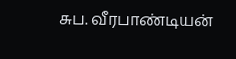சுப. வீரபாண்டியன்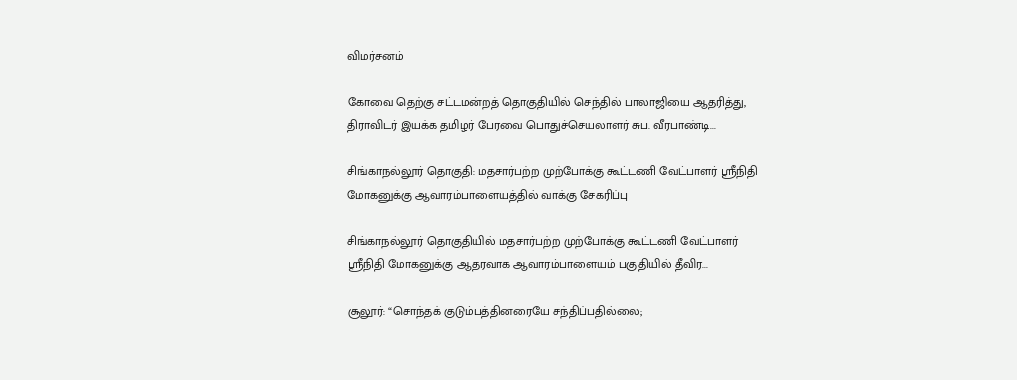விமர்சனம்

கோவை தெற்கு சட்டமன்றத் தொகுதியில் செந்தில் பாலாஜியை ஆதரித்து, திராவிடர் இயக்க தமிழர் பேரவை பொதுச்செயலாளர் சுப. வீரபாண்டி...

சிங்காநல்லூர் தொகுதி: மதசார்பற்ற முற்போக்கு கூட்டணி வேட்பாளர் ஸ்ரீநிதி மோகனுக்கு ஆவாரம்பாளையத்தில் வாக்கு சேகரிப்பு

சிங்காநல்லூர் தொகுதியில் மதசார்பற்ற முற்போக்கு கூட்டணி வேட்பாளர் ஸ்ரீநிதி மோகனுக்கு ஆதரவாக ஆவாரம்பாளையம் பகுதியில் தீவிர...

சூலூர்: “சொந்தக் குடும்பத்தினரையே சந்திப்பதில்லை;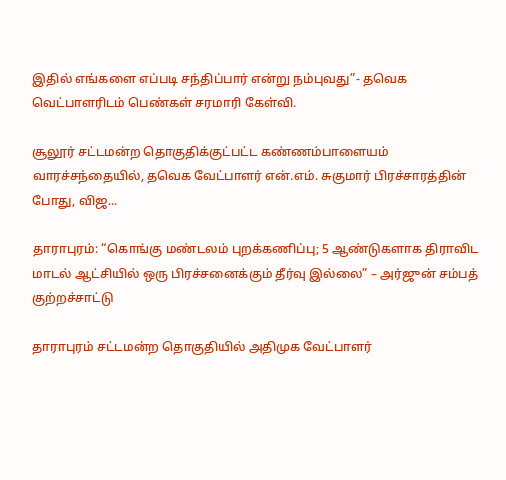இதில் எங்களை எப்படி சந்திப்பார் என்று நம்புவது”- தவெக வெட்பாளரிடம் பெண்கள் சரமாரி கேள்வி.

சூலூர் சட்டமன்ற தொகுதிக்குட்பட்ட கண்ணம்பாளையம் வாரச்சந்தையில், தவெக வேட்பாளர் என்.எம். சுகுமார் பிரச்சாரத்தின் போது, விஜ...

தாராபுரம்: “கொங்கு மண்டலம் புறக்கணிப்பு; 5 ஆண்டுகளாக திராவிட மாடல் ஆட்சியில் ஒரு பிரச்சனைக்கும் தீர்வு இல்லை” – அர்ஜுன் சம்பத் குற்றச்சாட்டு

தாராபுரம் சட்டமன்ற தொகுதியில் அதிமுக வேட்பாளர்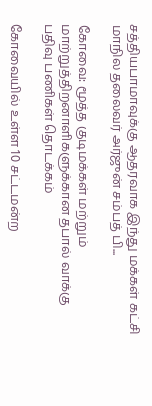சத்தியபாமாவுக்கு ஆதரவாக இந்து மக்கள் கட்சி மாநில தலைவர் அர்ஜுன் சம்பத் பி...

கோவை: மூத்த குடிமக்கள் மற்றும் மாற்றுத்திறனாளிகளுக்கான தபால் வாக்கு பதிவு பணிகள் தொடக்கம்

கோவையில் உள்ள 10 சட்டமன்ற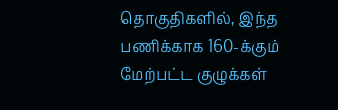தொகுதிகளில், இந்த பணிக்காக 160-க்கும் மேற்பட்ட குழுக்கள்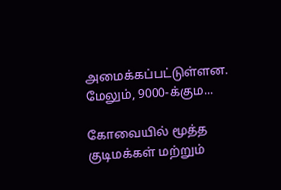அமைக்கப்பட்டுள்ளன. மேலும், 9000-க்கும...

கோவையில் மூத்த குடிமக்கள் மற்றும்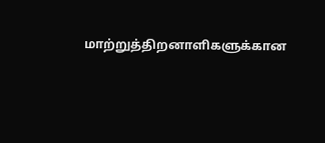மாற்றுத்திறனாளிகளுக்கான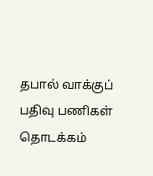தபால் வாக்குப் பதிவு பணிகள் தொடக்கம்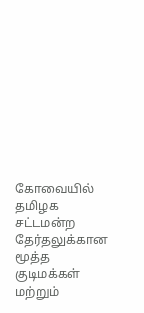கோவையில் தமிழக சட்டமன்ற தேர்தலுக்கான மூத்த குடிமக்கள் மற்றும்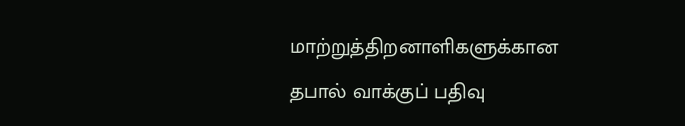மாற்றுத்திறனாளிகளுக்கான தபால் வாக்குப் பதிவு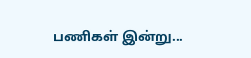பணிகள் இன்று...